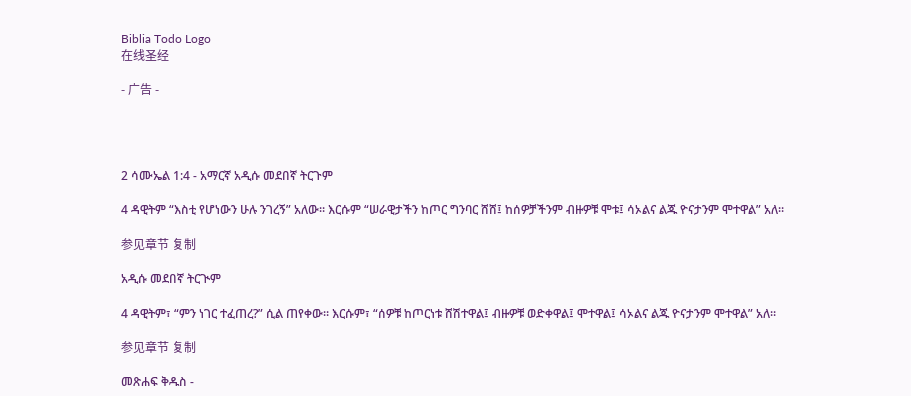Biblia Todo Logo
在线圣经

- 广告 -




2 ሳሙኤል 1:4 - አማርኛ አዲሱ መደበኛ ትርጉም

4 ዳዊትም “እስቲ የሆነውን ሁሉ ንገረኝ” አለው። እርሱም “ሠራዊታችን ከጦር ግንባር ሸሸ፤ ከሰዎቻችንም ብዙዎቹ ሞቱ፤ ሳኦልና ልጁ ዮናታንም ሞተዋል” አለ።

参见章节 复制

አዲሱ መደበኛ ትርጒም

4 ዳዊትም፣ “ምን ነገር ተፈጠረ?” ሲል ጠየቀው። እርሱም፣ “ሰዎቹ ከጦርነቱ ሸሽተዋል፤ ብዙዎቹ ወድቀዋል፤ ሞተዋል፤ ሳኦልና ልጁ ዮናታንም ሞተዋል” አለ።

参见章节 复制

መጽሐፍ ቅዱስ -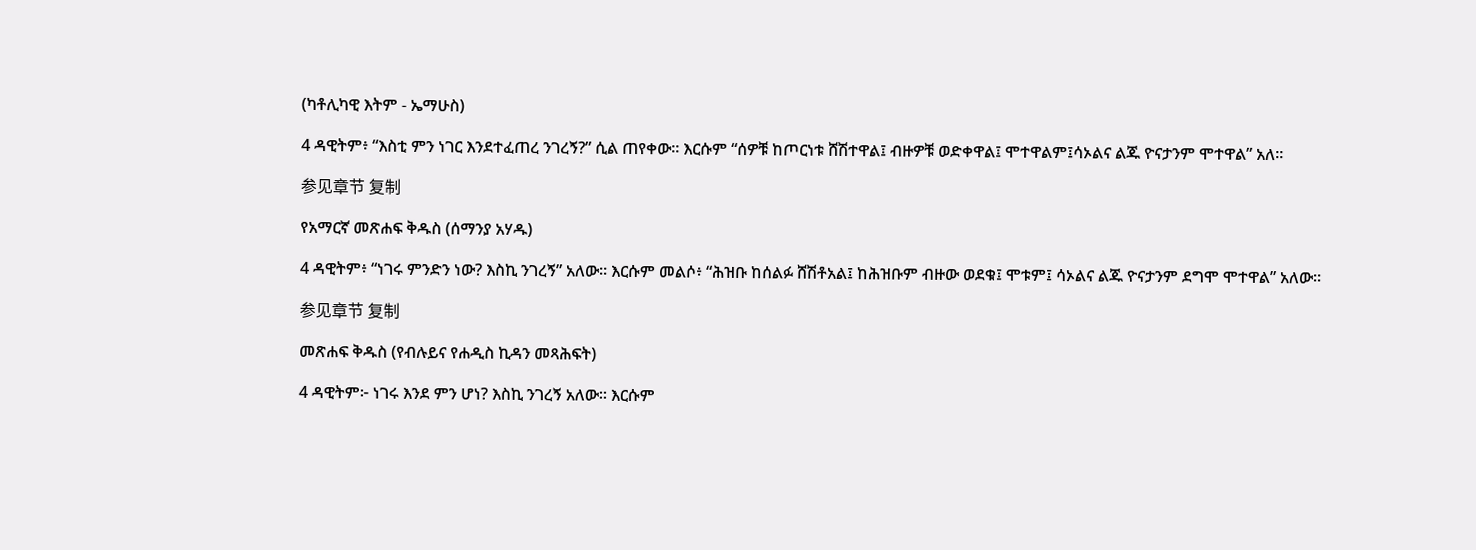(ካቶሊካዊ እትም - ኤማሁስ)

4 ዳዊትም፥ “እስቲ ምን ነገር እንደተፈጠረ ንገረኝ?” ሲል ጠየቀው። እርሱም “ሰዎቹ ከጦርነቱ ሸሽተዋል፤ ብዙዎቹ ወድቀዋል፤ ሞተዋልም፤ሳኦልና ልጁ ዮናታንም ሞተዋል” አለ።

参见章节 复制

የአማርኛ መጽሐፍ ቅዱስ (ሰማንያ አሃዱ)

4 ዳዊትም፥ “ነገሩ ምንድን ነው? እስኪ ንገረኝ” አለው። እርሱም መልሶ፥ “ሕዝቡ ከሰልፉ ሸሽቶአል፤ ከሕዝቡም ብዙው ወደቁ፤ ሞቱም፤ ሳኦልና ልጁ ዮናታንም ደግሞ ሞተዋል” አለው።

参见章节 复制

መጽሐፍ ቅዱስ (የብሉይና የሐዲስ ኪዳን መጻሕፍት)

4 ዳዊትም፦ ነገሩ እንደ ምን ሆነ? እስኪ ንገረኝ አለው። እርሱም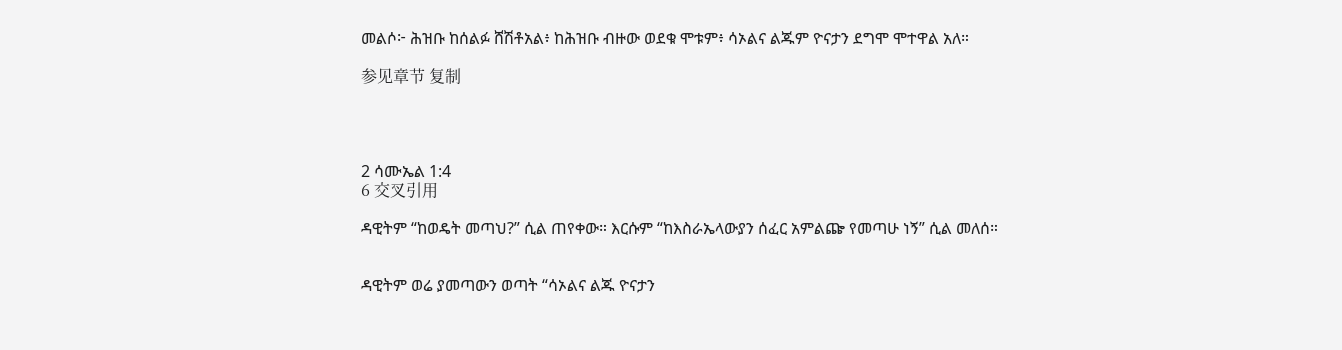መልሶ፦ ሕዝቡ ከሰልፉ ሸሽቶአል፥ ከሕዝቡ ብዙው ወደቁ ሞቱም፥ ሳኦልና ልጁም ዮናታን ደግሞ ሞተዋል አለ።

参见章节 复制




2 ሳሙኤል 1:4
6 交叉引用

ዳዊትም “ከወዴት መጣህ?” ሲል ጠየቀው። እርሱም “ከእስራኤላውያን ሰፈር አምልጬ የመጣሁ ነኝ” ሲል መለሰ።


ዳዊትም ወሬ ያመጣውን ወጣት “ሳኦልና ልጁ ዮናታን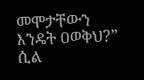መሞታቸውን እንዴት ዐወቅህ?” ሲል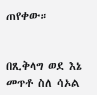ጠየቀው።


በጺቅላግ ወደ እኔ መጥቶ ስለ ሳኦል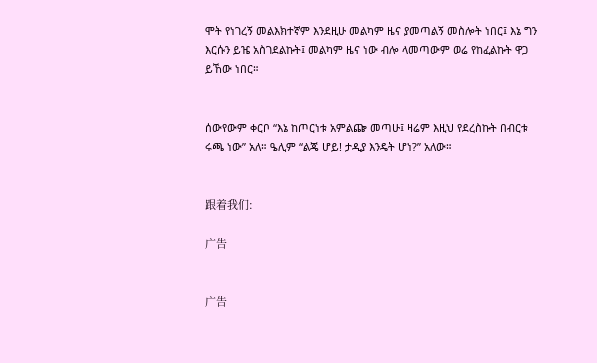ሞት የነገረኝ መልእክተኛም እንደዚሁ መልካም ዜና ያመጣልኝ መስሎት ነበር፤ እኔ ግን እርሱን ይዤ አስገደልኩት፤ መልካም ዜና ነው ብሎ ላመጣውም ወሬ የከፈልኩት ዋጋ ይኸው ነበር።


ሰውየውም ቀርቦ “እኔ ከጦርነቱ አምልጬ መጣሁ፤ ዛሬም እዚህ የደረስኩት በብርቱ ሩጫ ነው” አለ። ዔሊም “ልጄ ሆይ! ታዲያ እንዴት ሆነ?” አለው።


跟着我们:

广告


广告